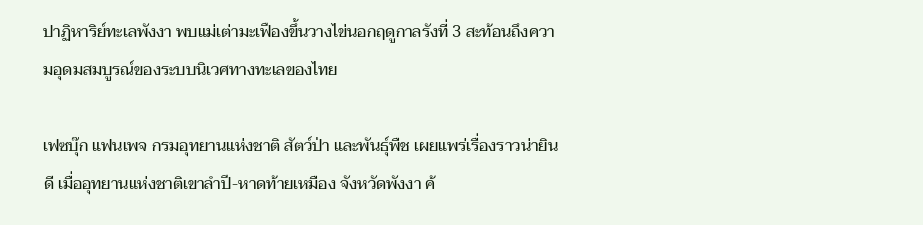ปาฏิหาริย์ทะเลพังงา พบแม่เต่ามะเฟืองขึ้นวางไข่นอกฤดูกาลรังที่ 3 สะท้อนถึงความอุดมสมบูรณ์ของระบบนิเวศทางทะเลของไทย

เฟซบุ๊ก แฟนเพจ กรมอุทยานแห่งชาติ สัตว์ป่า และพันธุ์พืช เผยแพร่เรื่องราวน่ายินดี เมื่ออุทยานแห่งชาติเขาลำปี-หาดท้ายเหมือง จังหวัดพังงา ค้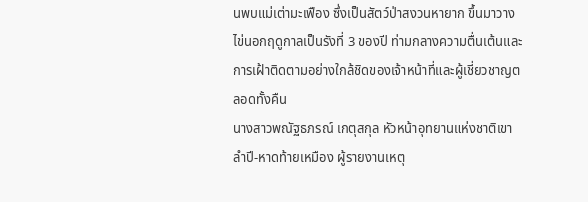นพบแม่เต่ามะเฟือง ซึ่งเป็นสัตว์ป่าสงวนหายาก ขึ้นมาวางไข่นอกฤดูกาลเป็นรังที่ 3 ของปี ท่ามกลางความตื่นเต้นและการเฝ้าติดตามอย่างใกล้ชิดของเจ้าหน้าที่และผู้เชี่ยวชาญตลอดทั้งคืน
นางสาวพณัฐธภรณ์ เกตุสกุล หัวหน้าอุทยานแห่งชาติเขาลำปี-หาดท้ายเหมือง ผู้รายงานเหตุ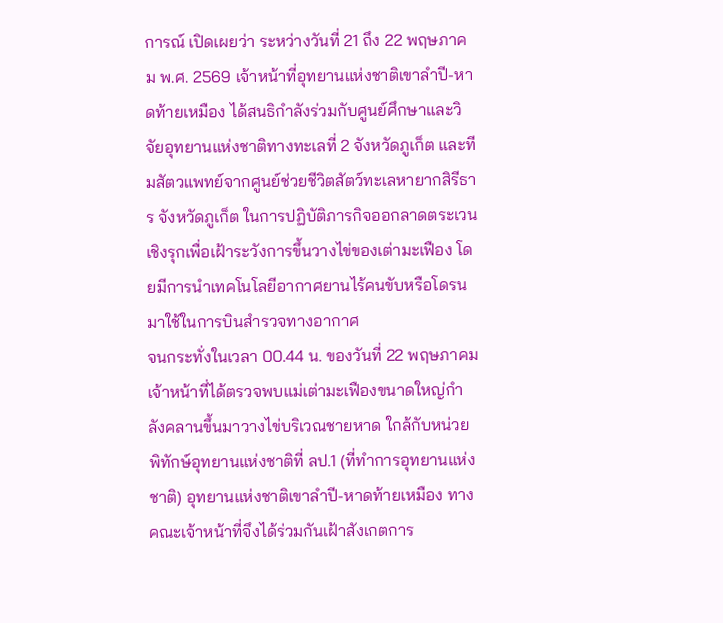การณ์ เปิดเผยว่า ระหว่างวันที่ 21 ถึง 22 พฤษภาคม พ.ศ. 2569 เจ้าหน้าที่อุทยานแห่งชาติเขาลำปี-หาดท้ายเหมือง ได้สนธิกำลังร่วมกับศูนย์ศึกษาและวิจัยอุทยานแห่งชาติทางทะเลที่ 2 จังหวัดภูเก็ต และทีมสัตวแพทย์จากศูนย์ช่วยชีวิตสัตว์ทะเลหายากสิรีธาร จังหวัดภูเก็ต ในการปฏิบัติภารกิจออกลาดตระเวนเชิงรุกเพื่อเฝ้าระวังการขึ้นวางไข่ของเต่ามะเฟือง โดยมีการนำเทคโนโลยีอากาศยานไร้คนขับหรือโดรนมาใช้ในการบินสำรวจทางอากาศ
จนกระทั่งในเวลา 00.44 น. ของวันที่ 22 พฤษภาคม เจ้าหน้าที่ได้ตรวจพบแม่เต่ามะเฟืองขนาดใหญ่กำลังคลานขึ้นมาวางไข่บริเวณชายหาด ใกล้กับหน่วยพิทักษ์อุทยานแห่งชาติที่ ลป.1 (ที่ทำการอุทยานแห่งชาติ) อุทยานแห่งชาติเขาลำปี-หาดท้ายเหมือง ทางคณะเจ้าหน้าที่จึงได้ร่วมกันเฝ้าสังเกตการ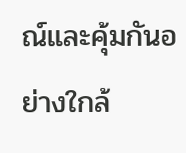ณ์และคุ้มกันอย่างใกล้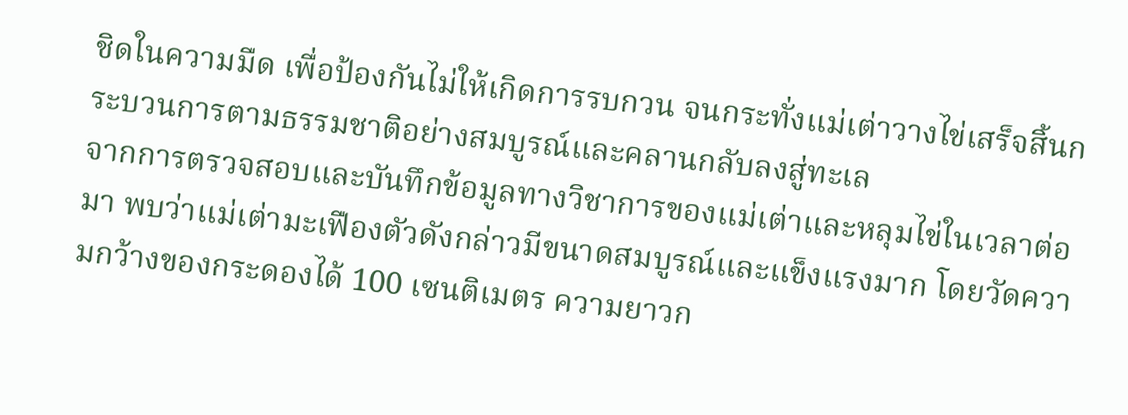ชิดในความมืด เพื่อป้องกันไม่ให้เกิดการรบกวน จนกระทั่งแม่เต่าวางไข่เสร็จสิ้นกระบวนการตามธรรมชาติอย่างสมบูรณ์และคลานกลับลงสู่ทะเล
จากการตรวจสอบและบันทึกข้อมูลทางวิชาการของแม่เต่าและหลุมไข่ในเวลาต่อมา พบว่าแม่เต่ามะเฟืองตัวดังกล่าวมีขนาดสมบูรณ์และแข็งแรงมาก โดยวัดความกว้างของกระดองได้ 100 เซนติเมตร ความยาวก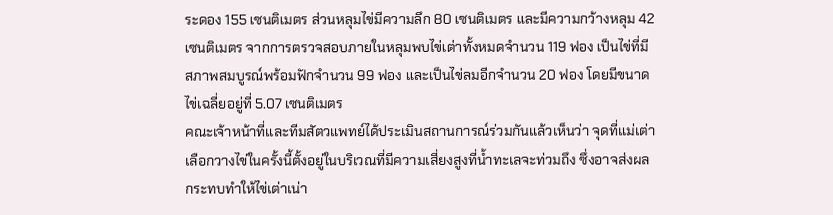ระดอง 155 เซนติเมตร ส่วนหลุมไข่มีความลึก 80 เซนติเมตร และมีความกว้างหลุม 42 เซนติเมตร จากการตรวจสอบภายในหลุมพบไข่เต่าทั้งหมดจำนวน 119 ฟอง เป็นไข่ที่มีสภาพสมบูรณ์พร้อมฟักจำนวน 99 ฟอง และเป็นไข่ลมอีกจำนวน 20 ฟอง โดยมีขนาดไข่เฉลี่ยอยู่ที่ 5.07 เซนติเมตร
คณะเจ้าหน้าที่และทีมสัตวแพทย์ได้ประเมินสถานการณ์ร่วมกันแล้วเห็นว่า จุดที่แม่เต่าเลือกวางไข่ในครั้งนี้ตั้งอยู่ในบริเวณที่มีความเสี่ยงสูงที่น้ำทะเลจะท่วมถึง ซึ่งอาจส่งผลกระทบทำให้ไข่เต่าเน่า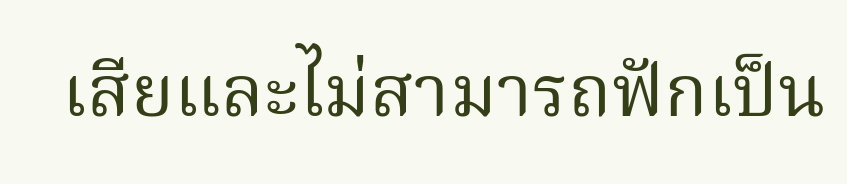เสียและไม่สามารถฟักเป็น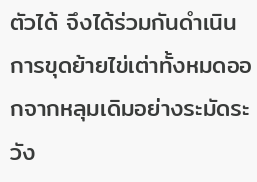ตัวได้ จึงได้ร่วมกันดำเนินการขุดย้ายไข่เต่าทั้งหมดออกจากหลุมเดิมอย่างระมัดระวัง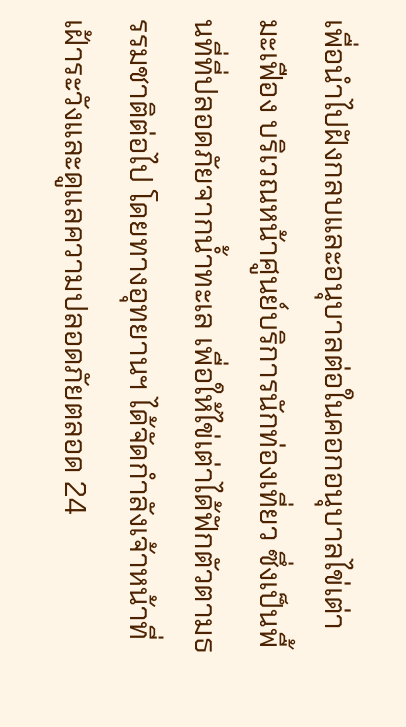เพื่อนำไปฝังกลบและอนุบาลต่อในคอกอนุบาลไข่เต่ามะเฟือง บริเวณหน้าศูนย์บริการนักท่องเที่ยว ซึ่งเป็นพื้นที่ที่ปลอดภัยจากน้ำทะเล เพื่อให้ไข่เต่าได้ฟักตัวตามธรรมชาติต่อไป โดยทางอุทยานฯ ได้จัดกำลังเจ้าหน้าที่เฝ้าระวังและดูแลความปลอดภัยตลอด 24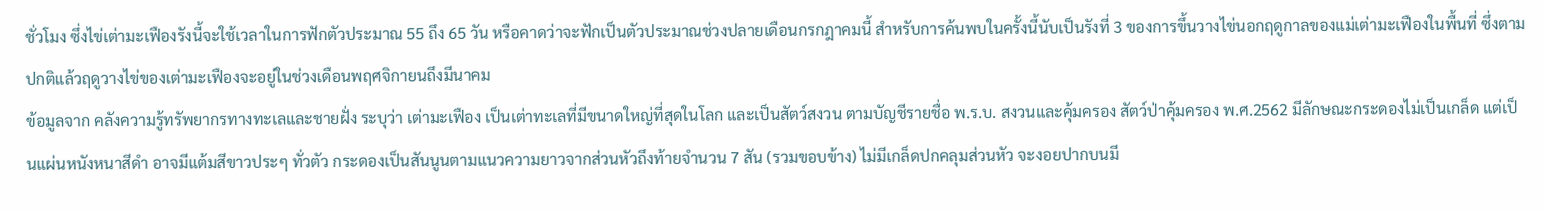ชั่วโมง ซึ่งไข่เต่ามะเฟืองรังนี้จะใช้เวลาในการฟักตัวประมาณ 55 ถึง 65 วัน หรือคาดว่าจะฟักเป็นตัวประมาณช่วงปลายเดือนกรกฎาคมนี้ สำหรับการค้นพบในครั้งนี้นับเป็นรังที่ 3 ของการขึ้นวางไข่นอกฤดูกาลของแม่เต่ามะเฟืองในพื้นที่ ซึ่งตามปกติแล้วฤดูวางไข่ของเต่ามะเฟืองจะอยู่ในช่วงเดือนพฤศจิกายนถึงมีนาคม
ข้อมูลจาก คลังความรู้ทรัพยากรทางทะเลและชายฝั่ง ระบุว่า เต่ามะเฟือง เป็นเต่าทะเลที่มีขนาดใหญ่ที่สุดในโลก และเป็นสัตว์สงวน ตามบัญชีรายชื่อ พ.ร.บ. สงวนและคุ้มครอง สัตว์ป่าคุ้มครอง พ.ศ.2562 มีลักษณะกระดองไม่เป็นเกล็ด แต่เป็นแผ่นหนังหนาสีดำ อาจมีแต้มสีขาวประๆ ทั่วตัว กระดองเป็นสันนูนตามแนวความยาวจากส่วนหัวถึงท้ายจำนวน 7 สัน (รวมขอบข้าง) ไม่มีเกล็ดปกคลุมส่วนหัว จะงอยปากบนมี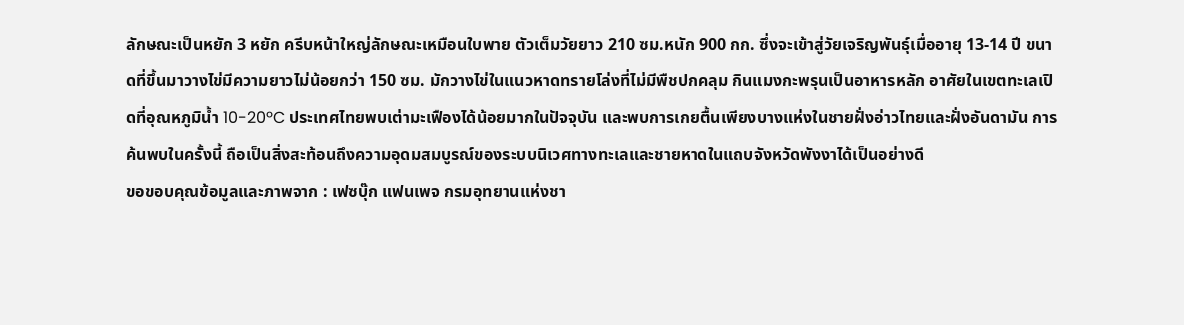ลักษณะเป็นหยัก 3 หยัก ครีบหน้าใหญ่ลักษณะเหมือนใบพาย ตัวเต็มวัยยาว 210 ซม.หนัก 900 กก. ซึ่งจะเข้าสู่วัยเจริญพันธุ์เมื่ออายุ 13-14 ปี ขนาดที่ขึ้นมาวางไข่มีความยาวไม่น้อยกว่า 150 ซม. มักวางไข่ในแนวหาดทรายโล่งที่ไม่มีพืชปกคลุม กินแมงกะพรุนเป็นอาหารหลัก อาศัยในเขตทะเลเปิดที่อุณหภูมิน้ำ 10-20ºC ประเทศไทยพบเต่ามะเฟืองได้น้อยมากในปัจจุบัน และพบการเกยตื้นเพียงบางแห่งในชายฝั่งอ่าวไทยและฝั่งอันดามัน การค้นพบในครั้งนี้ ถือเป็นสิ่งสะท้อนถึงความอุดมสมบูรณ์ของระบบนิเวศทางทะเลและชายหาดในแถบจังหวัดพังงาได้เป็นอย่างดี
ขอขอบคุณข้อมูลและภาพจาก : เฟซบุ๊ก แฟนเพจ กรมอุทยานแห่งชา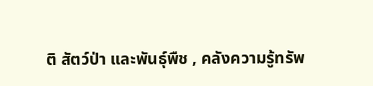ติ สัตว์ป่า และพันธุ์พืช , คลังความรู้ทรัพ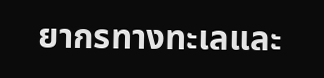ยากรทางทะเลและ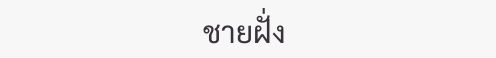ชายฝั่ง